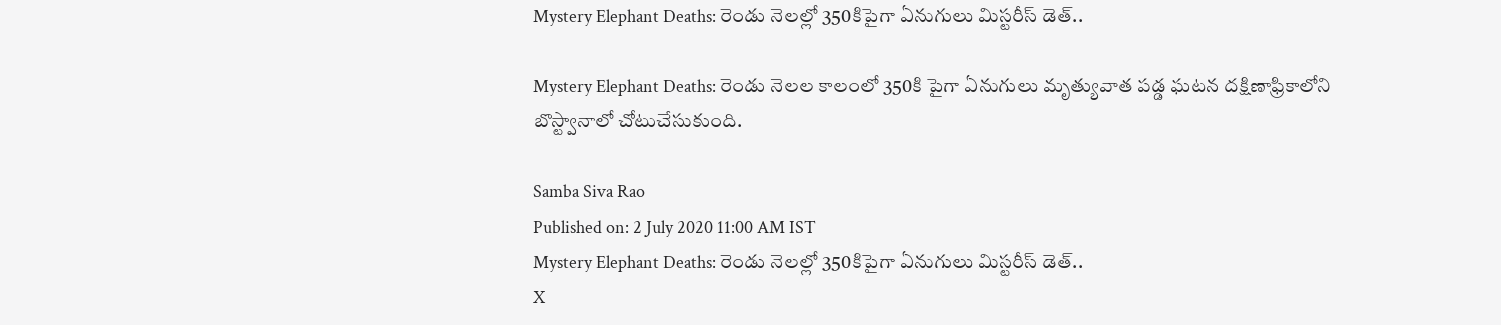Mystery Elephant Deaths: రెండు నెలల్లో 350కిపైగా ఏనుగులు మిస్టరీస్ డెత్..

Mystery Elephant Deaths: రెండు నెలల కాలంలో 350కి పైగా ఏనుగులు మృత్యువాత పడ్డ ఘటన దక్షిణాఫ్రికాలోని బొస్ట్వానాలో చోటుచేసుకుంది.

Samba Siva Rao
Published on: 2 July 2020 11:00 AM IST
Mystery Elephant Deaths: రెండు నెలల్లో 350కిపైగా ఏనుగులు మిస్టరీస్ డెత్..
X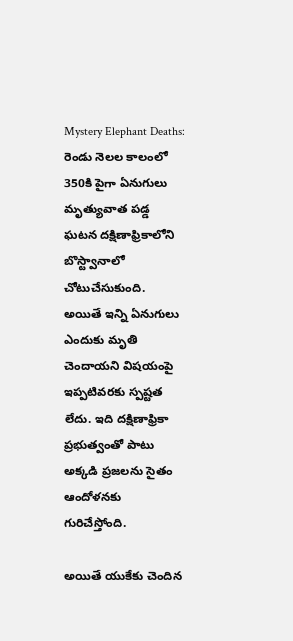Mystery Elephant Deaths: రెండు నెలల కాలంలో 350కి పైగా ఏనుగులు మృత్యువాత పడ్డ ఘటన దక్షిణాఫ్రికాలోని బొస్ట్వానాలో చోటుచేసుకుంది. అయితే ఇన్ని ఏనుగులు ఎందుకు మృతి చెందాయని విషయంపై ఇప్పటివరకు స్పష్టత లేదు. ఇది దక్షిణాఫ్రికా ప్రభుత్వంతో పాటు అక్కడి ప్రజలను సైతం ఆందోళనకు గురిచేస్తోంది.

అయితే యుకేకు చెందిన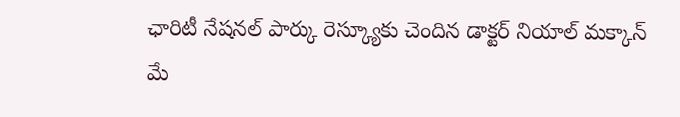ఛారిటీ నేషనల్ పార్కు రెస్క్యూకు చెందిన డాక్టర్ నియాల్ మక్కాన్ మే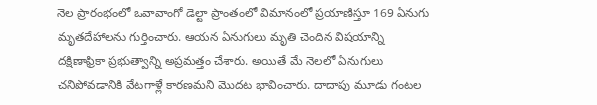నెల ప్రారంభంలో ఒవావాంగో డెల్టా ప్రాంతంలో విమానంలో ప్రయాణిస్తూ 169 ఏనుగు మృతదేహాలను గుర్తించారు. ఆయన ఏనుగులు మృతి చెందిన విషయాన్ని దక్షిణాఫ్రికా ప్రభుత్వాన్ని అప్రమత్తం చేశారు. అయితే మే నెలలో ఏనుగులు చనిపోవడానికి వేటగాళ్లే కారణమని మొదట భావించారు. దాదాపు మూడు గంటల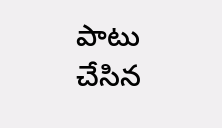పాటు చేసిన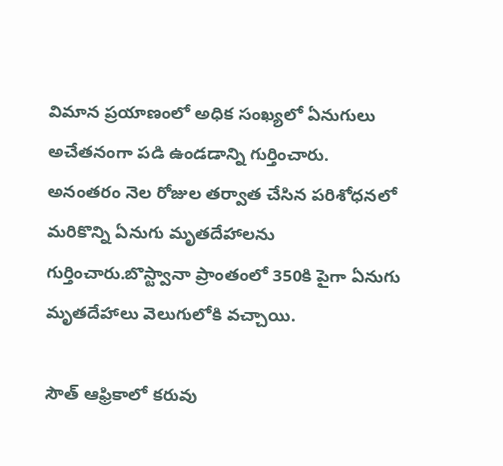విమాన ప్రయాణంలో అధిక సంఖ్యలో ఏనుగులు అచేతనంగా పడి ఉండడాన్ని గుర్తించారు. అనంతరం నెల రోజుల తర్వాత చేసిన పరిశోధనలో మరికొన్ని ఏనుగు మృతదేహాలను గుర్తించారు.బొస్ట్వానా ప్రాంతంలో 350కి పైగా ఏనుగు మృతదేహాలు వెలుగులోకి వచ్చాయి.

సౌత్ ఆఫ్రికాలో కరువు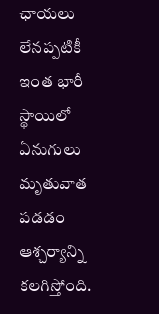ఛాయలు లేనప్పటికీ ఇంత భారీ స్థాయిలో ఏనుగులు మృతువాత పడడం ఆశ్చర్యాన్ని కలగిస్తోంది.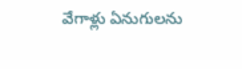వేగాళ్లు ఏనుగులను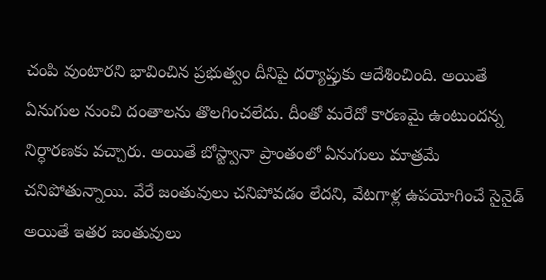చంపి వుంటారని భావించిన ప్రభుత్వం దీనిపై దర్యాప్తుకు ఆదేశించింది. అయితే ఏనుగుల నుంచి దంతాలను తొలగించలేదు. దీంతో మరేదో కారణమై ఉంటుందన్న నిర్ధారణకు వచ్చారు. అయితే బోస్ట్వానా ప్రాంతంలో ఏనుగులు మాత్రమే చనిపోతున్నాయి. వేరే జంతువులు చనిపోవడం లేదని, వేటగాళ్ల ఉపయోగించే సైనైడ్ అయితే ఇతర జంతువులు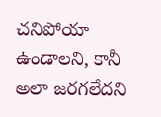చనిపోయా ఉండాలని, కానీ అలా జరగలేదని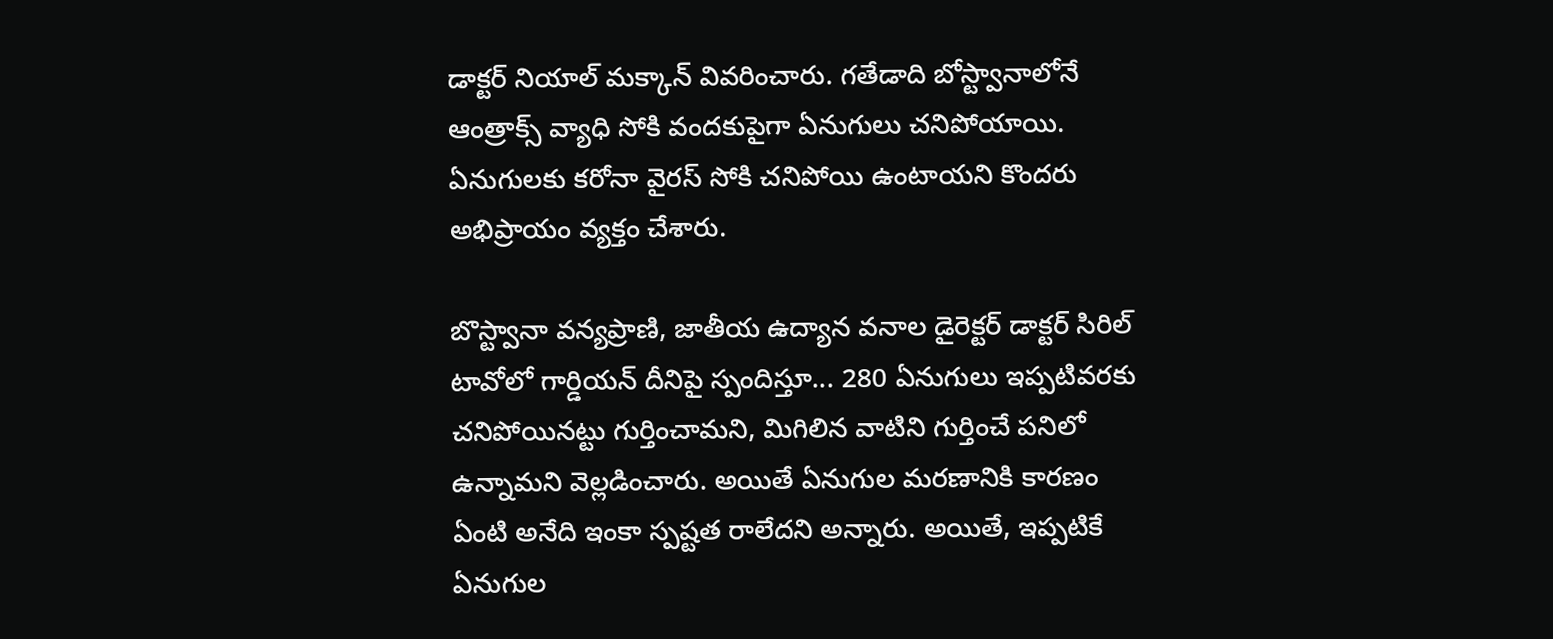డాక్టర్ నియాల్ మక్కాన్ వివరించారు. గతేడాది బోస్ట్వానాలోనే ఆంత్రాక్స్ వ్యాధి సోకి వందకుపైగా ఏనుగులు చనిపోయాయి. ఏనుగులకు కరోనా వైరస్ సోకి చనిపోయి ఉంటాయని కొందరు అభిప్రాయం వ్యక్తం చేశారు.

బొస్ట్వానా వన్యప్రాణి, జాతీయ ఉద్యాన వనాల డైరెక్టర్ డాక్టర్ సిరిల్ టావోలో గార్డియన్ దీనిపై స్పందిస్తూ... 280 ఏనుగులు ఇప్పటివరకు చనిపోయినట్టు గుర్తించామని, మిగిలిన వాటిని గుర్తించే పనిలో ఉన్నామని వెల్లడించారు. అయితే ఏనుగుల మరణానికి కారణం ఏంటి అనేది ఇంకా స్పష్టత రాలేదని అన్నారు. అయితే, ఇప్పటికే ఏనుగుల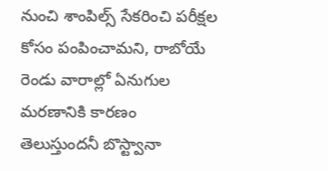నుంచి శాంపిల్స్ సేకరించి పరీక్షల కోసం పంపించామని, రాబోయే రెండు వారాల్లో ఏనుగుల మరణానికి కారణం తెలుస్తుందనీ బొస్ట్వానా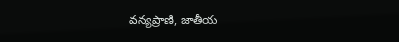వన్యప్రాణి, జాతీయ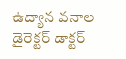ఉద్యాన వనాల డైరెక్టర్ డాక్టర్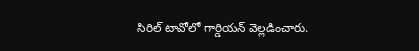సిరిల్ టావోలో గార్డియన్ వెల్లడించారు.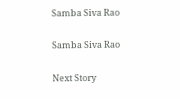Samba Siva Rao

Samba Siva Rao

Next Story